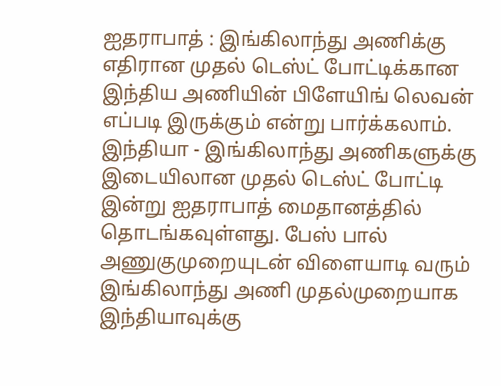ஐதராபாத் : இங்கிலாந்து அணிக்கு எதிரான முதல் டெஸ்ட் போட்டிக்கான இந்திய அணியின் பிளேயிங் லெவன் எப்படி இருக்கும் என்று பார்க்கலாம்.
இந்தியா - இங்கிலாந்து அணிகளுக்கு இடையிலான முதல் டெஸ்ட் போட்டி இன்று ஐதராபாத் மைதானத்தில் தொடங்கவுள்ளது. பேஸ் பால் அணுகுமுறையுடன் விளையாடி வரும் இங்கிலாந்து அணி முதல்முறையாக இந்தியாவுக்கு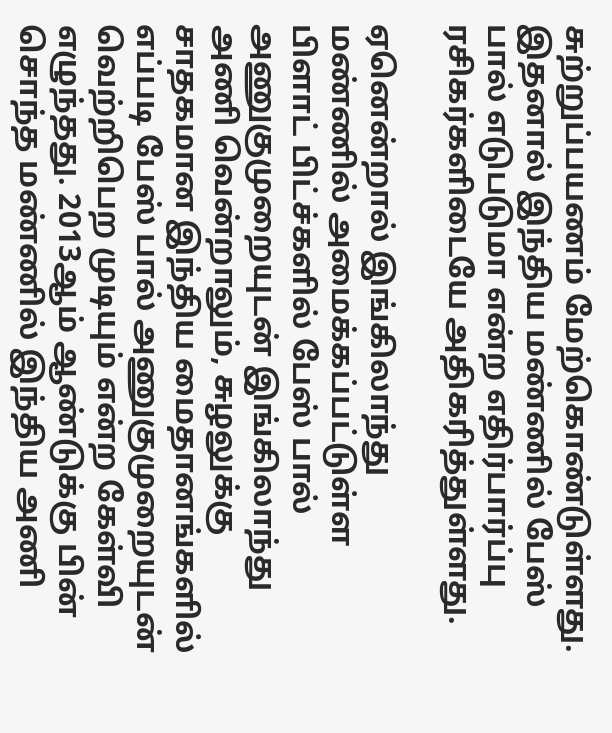சுற்றுப்பயணம் மேற்கொண்டுள்ளது. இதனால் இந்திய மண்ணில் பேஸ் பால் எடுபடுமா என்ற எதிர்பார்ப்பு ரசிகர்களிடையே அதிகரித்துள்ளது.

ஏனென்றால் இங்கிலாந்து மண்ணில் அமைக்கப்பட்டுள்ள பிளாட் பிட்ச்களில் பேஸ் பால் அணுகுமுறையுடன் இங்கிலாந்து அணி வென்றாலும், சுழலுக்கு சாதகமான இந்திய மைதானங்களில் எப்படி பேஸ் பால் அணுகுமுறையுடன் வெற்றிபெற முடியும் என்ற கேள்வி எழுந்தது. 2013ஆம் ஆண்டுக்கு பின் சொந்த மண்ணில் இந்திய அணி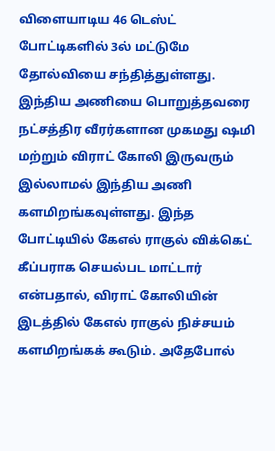விளையாடிய 46 டெஸ்ட் போட்டிகளில் 3ல் மட்டுமே தோல்வியை சந்தித்துள்ளது.
இந்திய அணியை பொறுத்தவரை நட்சத்திர வீரர்களான முகமது ஷமி மற்றும் விராட் கோலி இருவரும் இல்லாமல் இந்திய அணி களமிறங்கவுள்ளது. இந்த போட்டியில் கேஎல் ராகுல் விக்கெட் கீப்பராக செயல்பட மாட்டார் என்பதால், விராட் கோலியின் இடத்தில் கேஎல் ராகுல் நிச்சயம் களமிறங்கக் கூடும். அதேபோல்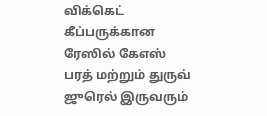விக்கெட் கீப்பருக்கான ரேஸில் கேஎஸ் பரத் மற்றும் துருவ் ஜுரெல் இருவரும்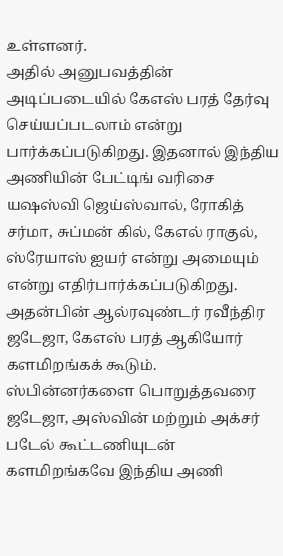உள்ளனர்.
அதில் அனுபவத்தின் அடிப்படையில் கேஎஸ் பரத் தேர்வு செய்யப்படலாம் என்று பார்க்கப்படுகிறது. இதனால் இந்திய அணியின் பேட்டிங் வரிசை யஷஸ்வி ஜெய்ஸ்வால், ரோகித் சர்மா, சுப்மன் கில், கேஎல் ராகுல், ஸ்ரேயாஸ் ஐயர் என்று அமையும் என்று எதிர்பார்க்கப்படுகிறது. அதன்பின் ஆல்ரவுண்டர் ரவீந்திர ஜடேஜா, கேஎஸ் பரத் ஆகியோர் களமிறங்கக் கூடும்.
ஸ்பின்னர்களை பொறுத்தவரை ஜடேஜா, அஸ்வின் மற்றும் அக்சர் படேல் கூட்டணியுடன் களமிறங்கவே இந்திய அணி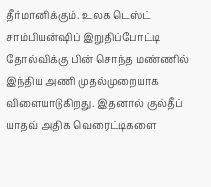தீர்மானிக்கும். உலக டெஸ்ட் சாம்பியன்ஷிப் இறுதிப்போட்டி தோல்விக்கு பின் சொந்த மண்ணில் இந்திய அணி முதல்முறையாக விளையாடுகிறது. இதனால் குல்தீப் யாதவ் அதிக வெரைட்டிகளை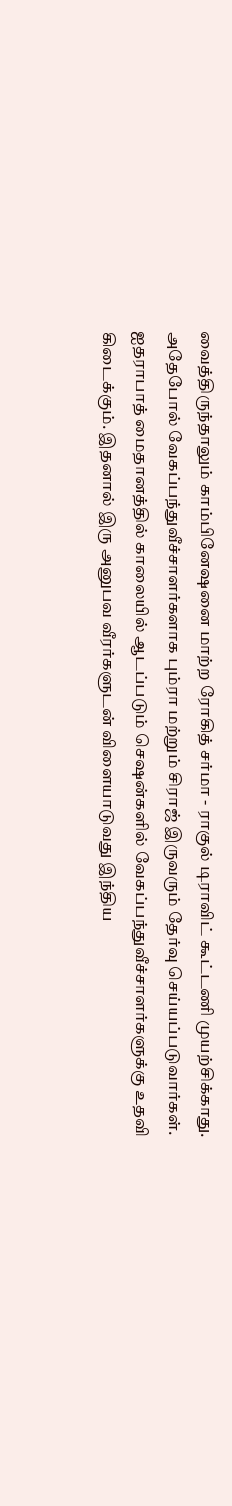வைத்திருந்தாலும் காம்பினேஷனை மாற்ற ரோகித் சர்மா - ராகுல் டிராவிட் கூட்டணி முயற்சிக்காது.
அதேபோல் வேகப்பந்துவீச்சாளர்களாக பும்ரா மற்றும் சிராஜ் இருவரும் தேர்வு செய்யப்படுவார்கள். ஐதராபாத் மைதானத்தில் காலையில் ஆடப்படும் செஷன்களில் வேகப்பந்துவீச்சாளர்களுக்கு உதவி கிடைக்கும். இதனால் இரு அனுபவ வீரர்களுடன் விளையாடுவது இந்திய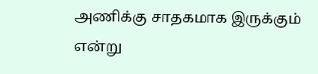அணிக்கு சாதகமாக இருக்கும் என்று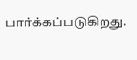பார்க்கப்படுகிறது.